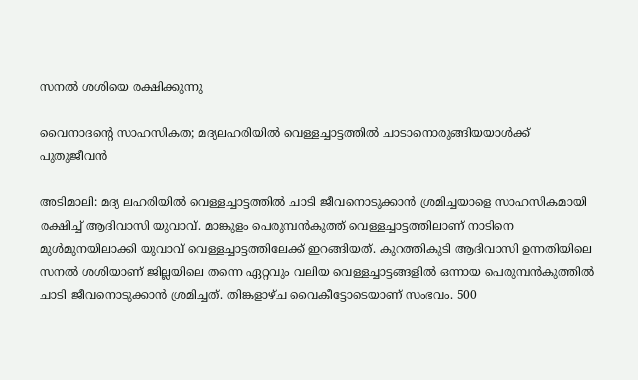സനൽ ശശിയെ രക്ഷിക്കുന്നു

വൈനാദന്റെ സാഹസികത; മദ്യലഹരിയിൽ വെള്ളച്ചാട്ടത്തിൽ ചാടാനൊരുങ്ങിയയാൾക്ക് പുതുജീവൻ

അടിമാലി: മദ്യ ലഹരിയിൽ വെള്ളച്ചാട്ടത്തിൽ ചാടി ജീവനൊടുക്കാൻ ശ്രമിച്ചയാളെ സാഹസികമായി രക്ഷിച്ച് ആദിവാസി യുവാവ്. മാങ്കുളം പെരുമ്പൻകുത്ത് വെള്ളച്ചാട്ടത്തിലാണ് നാടിനെ മുൾമുനയിലാക്കി യുവാവ് വെള്ളച്ചാട്ടത്തിലേക്ക് ഇറങ്ങിയത്. കുറത്തികുടി ആദിവാസി ഉന്നതിയിലെ സനൽ ശശിയാണ് ജില്ലയിലെ തന്നെ ഏറ്റവും വലിയ വെള്ളച്ചാട്ടങ്ങളിൽ ഒന്നായ പെരുമ്പൻകുത്തിൽ ചാടി ജീവനൊടുക്കാൻ ശ്രമിച്ചത്. തിങ്കളാഴ്ച വൈകീട്ടോടെയാണ് സംഭവം. 500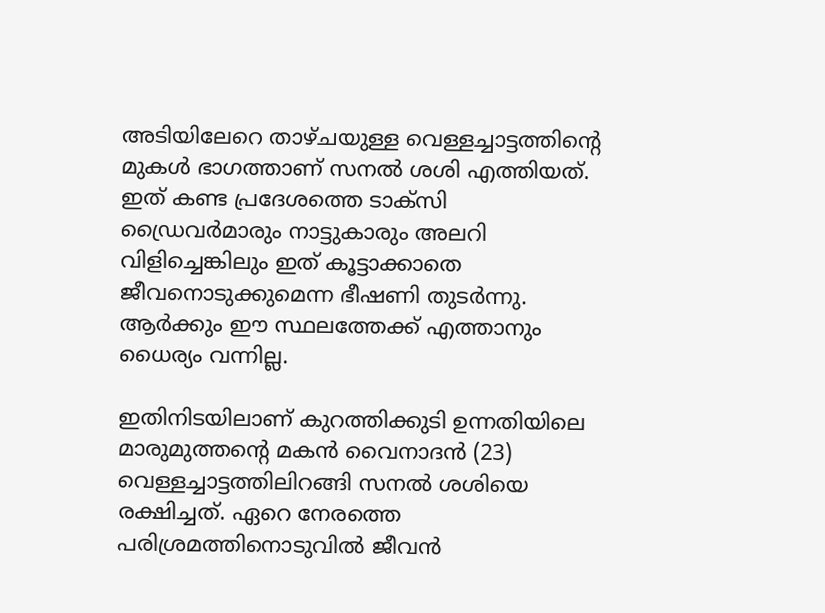അടിയിലേറെ താഴ്ചയുള്ള വെള്ളച്ചാട്ടത്തിന്റെ മുകൾ ഭാഗത്താണ് സനൽ ശശി എത്തിയത്. ഇത് കണ്ട പ്രദേശത്തെ ടാക്സി ഡ്രൈവർമാരും നാട്ടുകാരും അലറി വിളിച്ചെങ്കിലും ഇത് കൂട്ടാക്കാതെ ജീവനൊടുക്കുമെന്ന ഭീഷണി തുടർന്നു. ആർക്കും ഈ സ്ഥലത്തേക്ക് എത്താനും ധൈര്യം വന്നില്ല.

ഇതിനിടയിലാണ് കുറത്തിക്കുടി ഉന്നതിയിലെ മാരുമുത്തന്റെ മകൻ വൈനാദൻ (23) വെള്ളച്ചാട്ടത്തിലിറങ്ങി സനൽ ശശിയെ രക്ഷിച്ചത്. ഏറെ നേരത്തെ പരിശ്രമത്തിനൊടുവിൽ ജീവൻ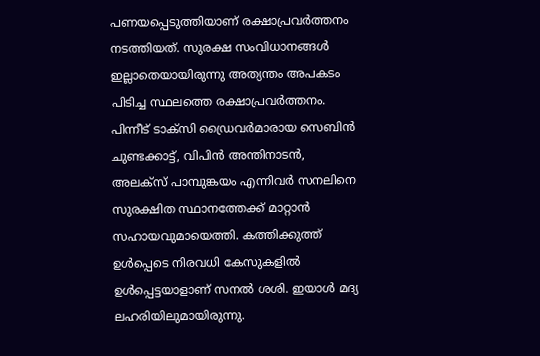പണയപ്പെടുത്തിയാണ് രക്ഷാപ്രവർത്തനം നടത്തിയത്. സുരക്ഷ സംവിധാനങ്ങൾ ഇല്ലാതെയായിരുന്നു അത്യന്തം അപകടം പിടിച്ച സ്ഥലത്തെ രക്ഷാപ്രവർത്തനം. പിന്നീട് ടാക്സി ഡ്രൈവർമാരായ സെബിൻ ചുണ്ടക്കാട്ട്, വിപിൻ അന്തിനാടൻ, അലക്സ് പാമ്പുങ്കയം എന്നിവർ സനലിനെ സുരക്ഷിത സ്ഥാനത്തേക്ക് മാറ്റാൻ സഹായവുമായെത്തി. കത്തിക്കുത്ത് ഉൾപ്പെടെ നിരവധി കേസുകളിൽ ഉൾപ്പെട്ടയാളാണ് സനൽ ശശി. ഇയാൾ മദ്യ ലഹരിയിലുമായിരുന്നു.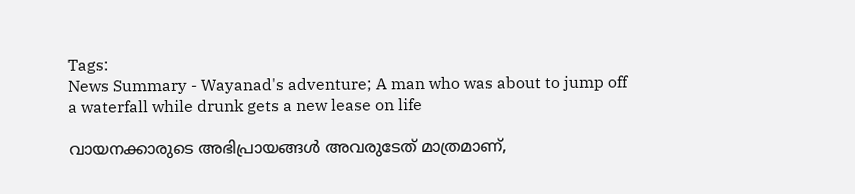Tags:
News Summary - Wayanad's adventure; A man who was about to jump off a waterfall while drunk gets a new lease on life

വായനക്കാരുടെ അഭിപ്രായങ്ങള്‍ അവരുടേത് മാത്രമാണ്,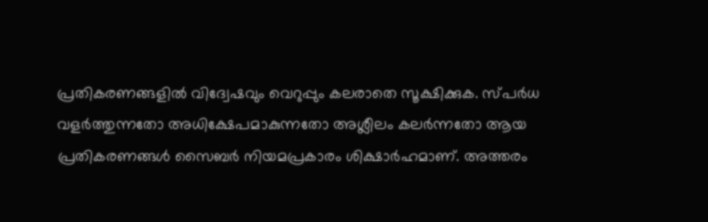പ്രതികരണങ്ങളിൽ വിദ്വേഷവും വെറുപ്പും കലരാതെ സൂക്ഷിക്കുക. സ്പർധ വളർത്തുന്നതോ അധിക്ഷേപമാകുന്നതോ അശ്ലീലം കലർന്നതോ ആയ പ്രതികരണങ്ങൾ സൈബർ നിയമപ്രകാരം ശിക്ഷാർഹമാണ്. അത്തരം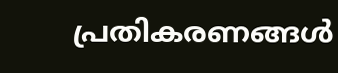പ്രതികരണങ്ങൾ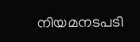നിയമനടപടി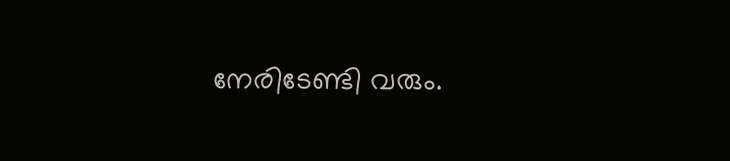നേരിടേണ്ടി വരും.